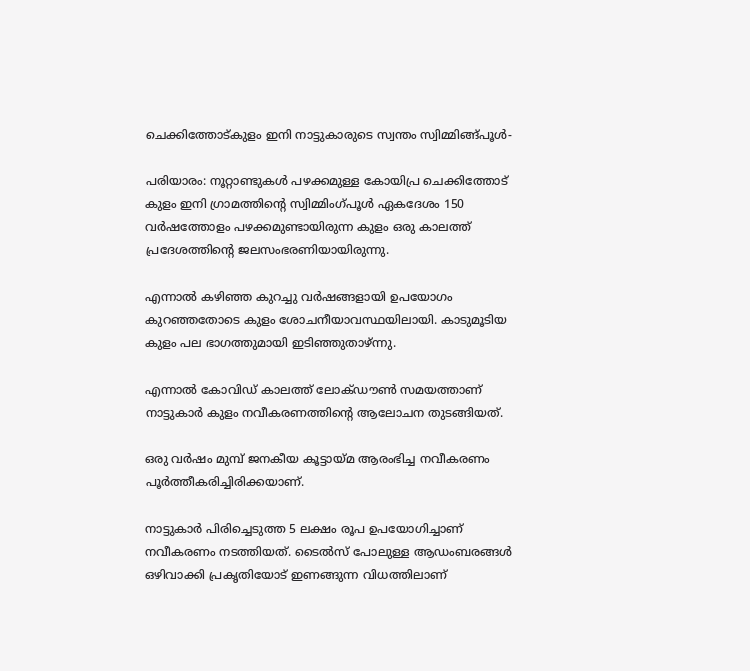ചെക്കിത്തോട്കുളം ഇനി നാട്ടുകാരുടെ സ്വന്തം സ്വിമ്മിങ്ങ്പൂള്‍-

പരിയാരം: നൂറ്റാണ്ടുകള്‍ പഴക്കമുള്ള കോയിപ്ര ചെക്കിത്തോട് കുളം ഇനി ഗ്രാമത്തിന്റെ സ്വിമ്മിംഗ്പൂള്‍ ഏകദേശം 150 വര്‍ഷത്തോളം പഴക്കമുണ്ടായിരുന്ന കുളം ഒരു കാലത്ത് പ്രദേശത്തിന്റെ ജലസംഭരണിയായിരുന്നു.

എന്നാല്‍ കഴിഞ്ഞ കുറച്ചു വര്‍ഷങ്ങളായി ഉപയോഗം കുറഞ്ഞതോടെ കുളം ശോചനീയാവസ്ഥയിലായി. കാടുമൂടിയ കുളം പല ഭാഗത്തുമായി ഇടിഞ്ഞുതാഴ്ന്നു.

എന്നാല്‍ കോവിഡ് കാലത്ത് ലോക്ഡൗണ്‍ സമയത്താണ് നാട്ടുകാര്‍ കുളം നവീകരണത്തിന്റെ ആലോചന തുടങ്ങിയത്.

ഒരു വര്‍ഷം മുമ്പ് ജനകീയ കൂട്ടായ്മ ആരംഭിച്ച നവീകരണം പൂര്‍ത്തീകരിച്ചിരിക്കയാണ്.

നാട്ടുകാര്‍ പിരിച്ചെടുത്ത 5 ലക്ഷം രൂപ ഉപയോഗിച്ചാണ് നവീകരണം നടത്തിയത്. ടൈല്‍സ് പോലുള്ള ആഡംബരങ്ങള്‍ ഒഴിവാക്കി പ്രകൃതിയോട് ഇണങ്ങുന്ന വിധത്തിലാണ്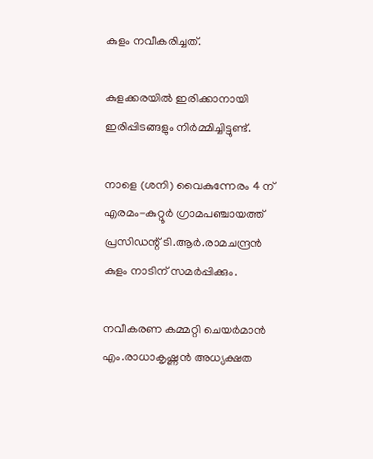കുളം നവീകരിച്ചത്.

കുളക്കരയില്‍ ഇരിക്കാനായി ഇരിപ്പിടങ്ങളും നിര്‍മ്മിച്ചിട്ടുണ്ട്.

നാളെ (ശനി) വൈകുന്നേരം 4 ന് എരമം-കുറ്റൂര്‍ ഗ്രാമപഞ്ചായത്ത് പ്രസിഡന്റ് ടി.ആര്‍.രാമചന്ദ്രന്‍ കുളം നാടിന് സമര്‍പ്പിക്കും.

നവീകരണ കമ്മറ്റി ചെയര്‍മാന്‍ എം.രാധാകൃഷ്ണന്‍ അധ്യക്ഷത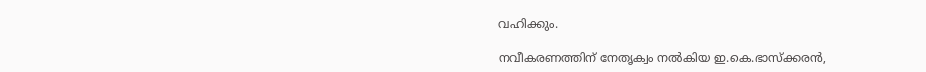വഹിക്കും.

നവീകരണത്തിന് നേതൃക്വം നല്‍കിയ ഇ.കെ.ഭാസ്‌ക്കരന്‍,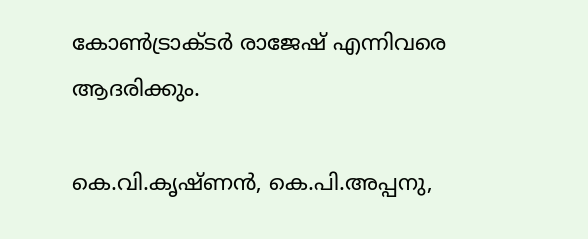കോണ്‍ട്രാക്ടര്‍ രാജേഷ് എന്നിവരെ ആദരിക്കും.

കെ.വി.കൃഷ്ണന്‍, കെ.പി.അപ്പനു,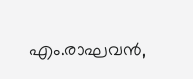എം.രാഘവന്‍,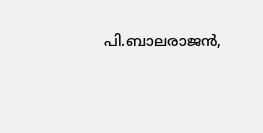പി.ബാലരാജന്‍,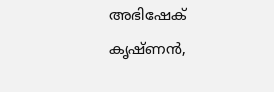അഭിഷേക് കൃഷ്ണന്‍,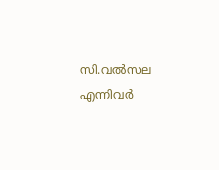സി.വല്‍സല എന്നിവര്‍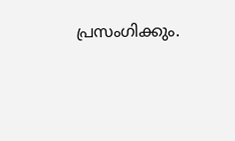പ്രസംഗിക്കും.